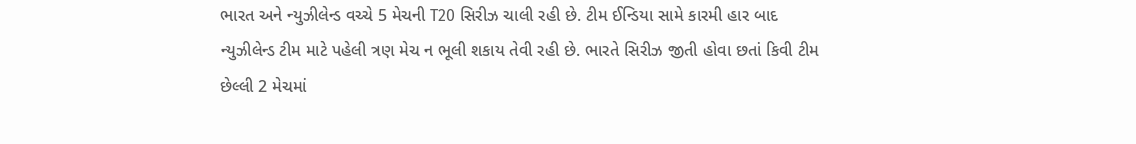ભારત અને ન્યુઝીલેન્ડ વચ્ચે 5 મેચની T20 સિરીઝ ચાલી રહી છે. ટીમ ઈન્ડિયા સામે કારમી હાર બાદ ન્યુઝીલેન્ડ ટીમ માટે પહેલી ત્રણ મેચ ન ભૂલી શકાય તેવી રહી છે. ભારતે સિરીઝ જીતી હોવા છતાં કિવી ટીમ છેલ્લી 2 મેચમાં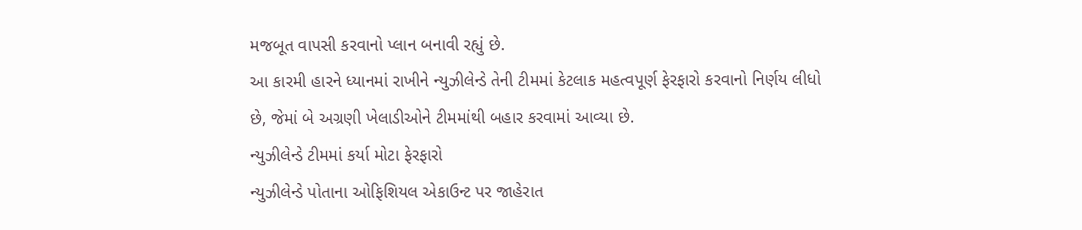મજબૂત વાપસી કરવાનો પ્લાન બનાવી રહ્યું છે.
આ કારમી હારને ધ્યાનમાં રાખીને ન્યુઝીલેન્ડે તેની ટીમમાં કેટલાક મહત્વપૂર્ણ ફેરફારો કરવાનો નિર્ણય લીધો છે, જેમાં બે અગ્રણી ખેલાડીઓને ટીમમાંથી બહાર કરવામાં આવ્યા છે.
ન્યુઝીલેન્ડે ટીમમાં કર્યા મોટા ફેરફારો
ન્યુઝીલેન્ડે પોતાના ઓફિશિયલ એકાઉન્ટ પર જાહેરાત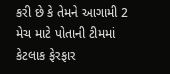કરી છે કે તેમને આગામી 2 મેચ માટે પોતાની ટીમમાં કેટલાક ફેરફાર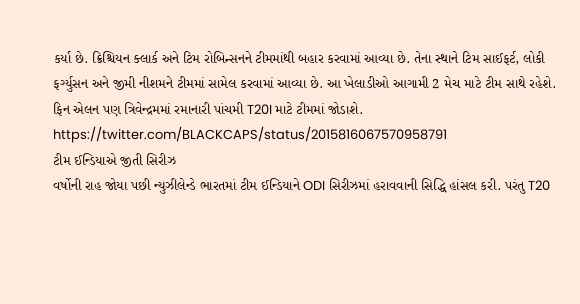કર્યા છે. ક્રિશ્ચિયન ક્લાર્ક અને ટિમ રોબિન્સનને ટીમમાંથી બહાર કરવામાં આવ્યા છે. તેના સ્થાને ટિમ સાઈફર્ટ, લોકી ફર્ગ્યુસન અને જીમી નીશમને ટીમમાં સામેલ કરવામાં આવ્યા છે. આ ખેલાડીઓ આગામી 2 મેચ માટે ટીમ સાથે રહેશે. ફિન એલન પણ ત્રિવેન્દ્રમમાં રમાનારી પાંચમી T20I માટે ટીમમાં જોડાશે.
https://twitter.com/BLACKCAPS/status/2015816067570958791
ટીમ ઈન્ડિયાએ જીતી સિરીઝ
વર્ષોની રાહ જોયા પછી ન્યુઝીલેન્ડે ભારતમાં ટીમ ઈન્ડિયાને ODI સિરીઝમાં હરાવવાની સિદ્ધિ હાંસલ કરી. પરંતુ T20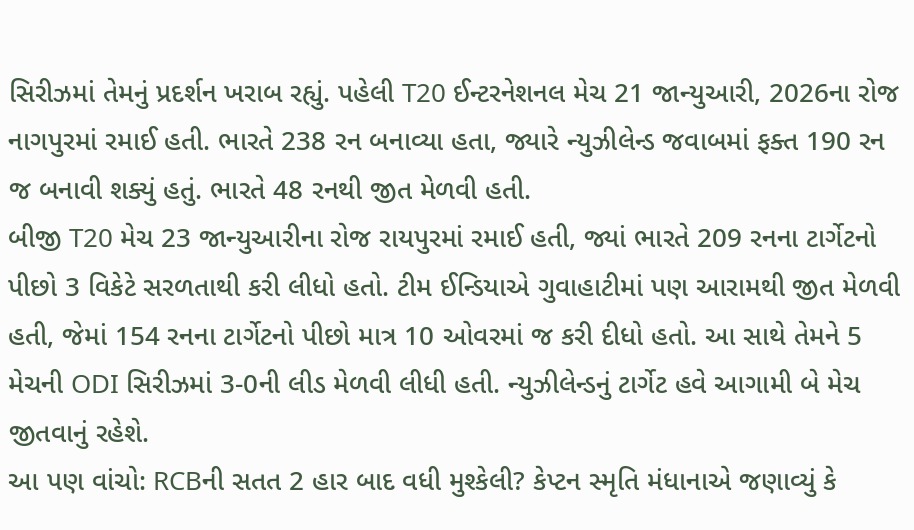સિરીઝમાં તેમનું પ્રદર્શન ખરાબ રહ્યું. પહેલી T20 ઈન્ટરનેશનલ મેચ 21 જાન્યુઆરી, 2026ના રોજ નાગપુરમાં રમાઈ હતી. ભારતે 238 રન બનાવ્યા હતા, જ્યારે ન્યુઝીલેન્ડ જવાબમાં ફક્ત 190 રન જ બનાવી શક્યું હતું. ભારતે 48 રનથી જીત મેળવી હતી.
બીજી T20 મેચ 23 જાન્યુઆરીના રોજ રાયપુરમાં રમાઈ હતી, જ્યાં ભારતે 209 રનના ટાર્ગેટનો પીછો 3 વિકેટે સરળતાથી કરી લીધો હતો. ટીમ ઈન્ડિયાએ ગુવાહાટીમાં પણ આરામથી જીત મેળવી હતી, જેમાં 154 રનના ટાર્ગેટનો પીછો માત્ર 10 ઓવરમાં જ કરી દીધો હતો. આ સાથે તેમને 5 મેચની ODI સિરીઝમાં 3-0ની લીડ મેળવી લીધી હતી. ન્યુઝીલેન્ડનું ટાર્ગેટ હવે આગામી બે મેચ જીતવાનું રહેશે.
આ પણ વાંચો: RCBની સતત 2 હાર બાદ વધી મુશ્કેલી? કેપ્ટન સ્મૃતિ મંધાનાએ જણાવ્યું કે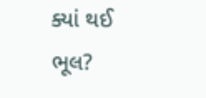ક્યાં થઈ ભૂલ?